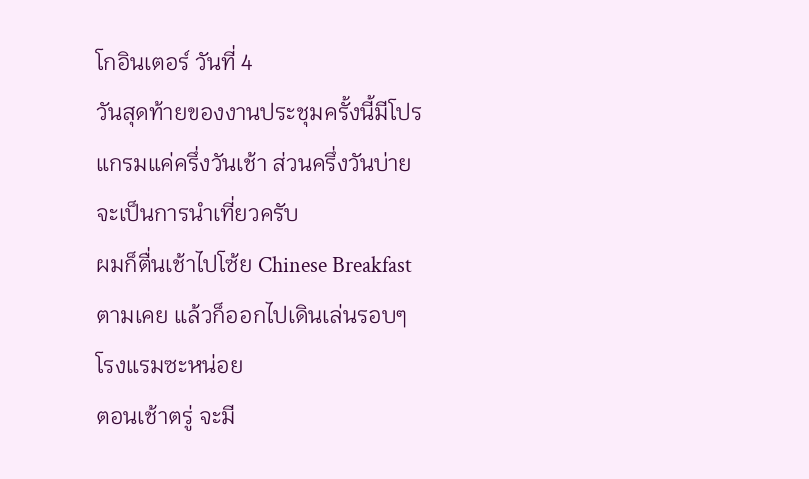โกอินเตอร์ วันที่ 4
วันสุดท้ายของงานประชุมครั้งนี้มีโปรแกรมแค่ครึ่งวันเช้า ส่วนครึ่งวันบ่ายจะเป็นการนำเที่ยวครับ
ผมก็ตื่นเช้าไปโซ้ย Chinese Breakfast ตามเคย แล้วก็ออกไปเดินเล่นรอบๆ โรงแรมซะหน่อย
ตอนเช้าตรู่ จะมี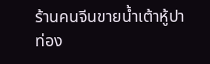ร้านคนจีนขายน้ำเต้าหู้ปาท่อง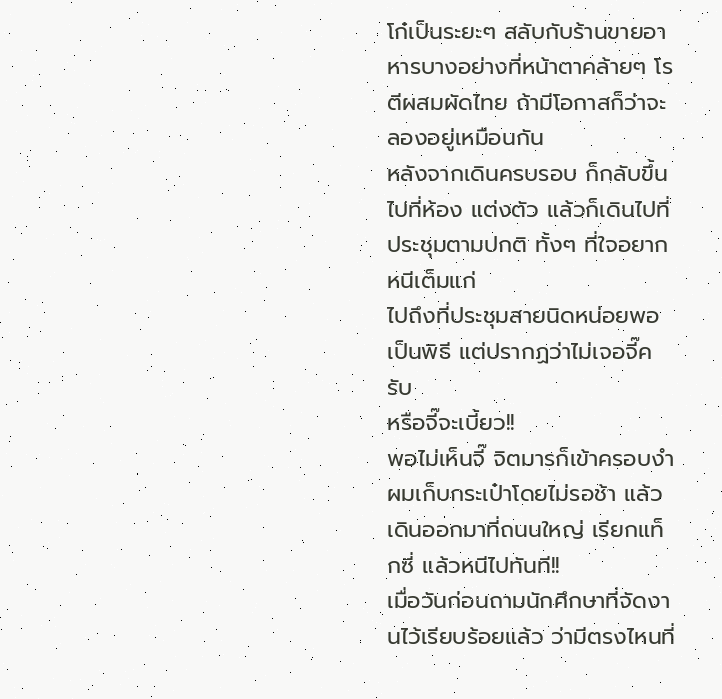โก๋เป็นระยะๆ สลับกับร้านขายอาหารบางอย่างที่หน้าตาคล้ายๆ โรตีผสมผัดไทย ถ้ามีโอกาสก็ว่าจะลองอยู่เหมือนกัน
หลังจากเดินครบรอบ ก็กลับขึ้นไปที่ห้อง แต่งตัว แล้วก็เดินไปที่ประชุมตามปกติ ทั้งๆ ที่ใจอยากหนีเต็มแก่
ไปถึงที่ประชุมสายนิดหน่อยพอเป็นพิธี แต่ปรากฏว่าไม่เจอจี๊ครับ
หรือจี๊จะเบี้ยว!!
พอไม่เห็นจี๊ จิตมารก็เข้าครอบงำ ผมเก็บกระเป๋าโดยไม่รอช้า แล้วเดินออกมาที่ถนนใหญ่ เรียกแท็กซี่ แล้วหนีไปทันที!!
เมื่อวันก่อนถามนักศึกษาที่จัดงานไว้เรียบร้อยแล้ว ว่ามีตรงไหนที่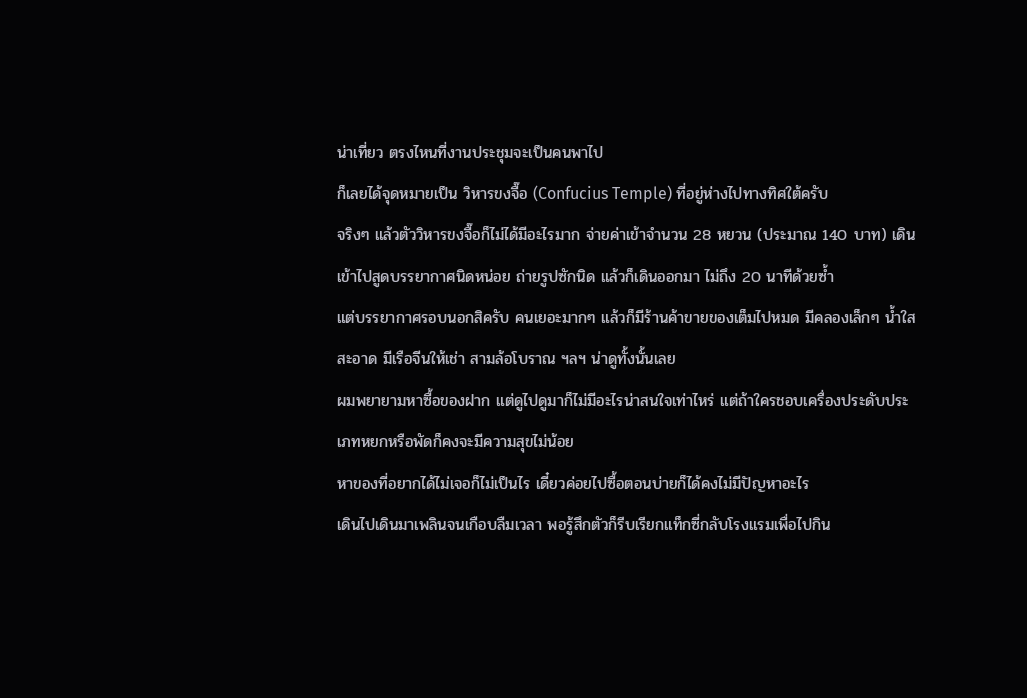น่าเที่ยว ตรงไหนที่งานประชุมจะเป็นคนพาไป
ก็เลยได้จุดหมายเป็น วิหารขงจื๊อ (Confucius Temple) ที่อยู่ห่างไปทางทิศใต้ครับ
จริงๆ แล้วตัววิหารขงจื๊อก็ไม่ได้มีอะไรมาก จ่ายค่าเข้าจำนวน 28 หยวน (ประมาณ 140 บาท) เดินเข้าไปสูดบรรยากาศนิดหน่อย ถ่ายรูปซักนิด แล้วก็เดินออกมา ไม่ถึง 20 นาทีด้วยซ้ำ
แต่บรรยากาศรอบนอกสิครับ คนเยอะมากๆ แล้วก็มีร้านค้าขายของเต็มไปหมด มีคลองเล็กๆ น้ำใสสะอาด มีเรือจีนให้เช่า สามล้อโบราณ ฯลฯ น่าดูทั้งนั้นเลย
ผมพยายามหาซื้อของฝาก แต่ดูไปดูมาก็ไม่มีอะไรน่าสนใจเท่าไหร่ แต่ถ้าใครชอบเครื่องประดับประเภทหยกหรือพัดก็คงจะมีความสุขไม่น้อย
หาของที่อยากได้ไม่เจอก็ไม่เป็นไร เดี๋ยวค่อยไปซื้อตอนบ่ายก็ได้คงไม่มีปัญหาอะไร
เดินไปเดินมาเพลินจนเกือบลืมเวลา พอรู้สึกตัวก็รีบเรียกแท็กซี่กลับโรงแรมเพื่อไปกิน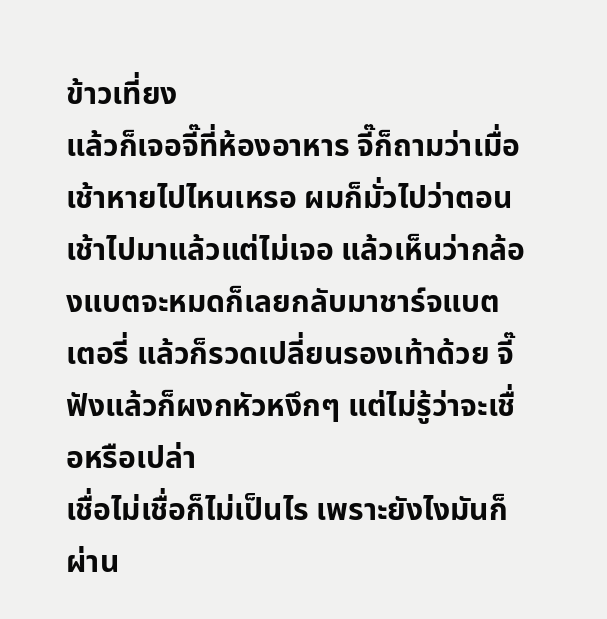ข้าวเที่ยง
แล้วก็เจอจี๊ที่ห้องอาหาร จี๊ก็ถามว่าเมื่อเช้าหายไปไหนเหรอ ผมก็มั่วไปว่าตอนเช้าไปมาแล้วแต่ไม่เจอ แล้วเห็นว่ากล้องแบตจะหมดก็เลยกลับมาชาร์จแบตเตอรี่ แล้วก็รวดเปลี่ยนรองเท้าด้วย จี๊ฟังแล้วก็ผงกหัวหงึกๆ แต่ไม่รู้ว่าจะเชื่อหรือเปล่า
เชื่อไม่เชื่อก็ไม่เป็นไร เพราะยังไงมันก็ผ่าน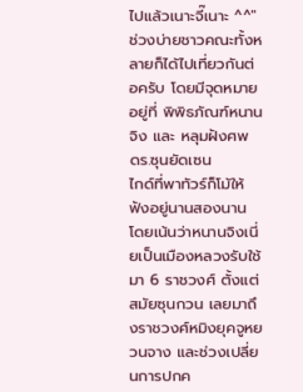ไปแล้วเนาะจี๊เนาะ ^^"
ช่วงบ่ายชาวคณะทั้งหลายก็ได้ไปเที่ยวกันต่อครับ โดยมีจุดหมายอยู่ที่ พิพิธภัณฑ์หนานจิง และ หลุมฝังศพ ดร.ซุนยัดเซน
ไกด์ที่พาทัวร์ก็โม้ให้ฟังอยู่นานสองนาน โดยเน้นว่าหนานจิงเนี่ยเป็นเมืองหลวงรับใช้มา 6 ราชวงศ์ ตั้งแต่สมัยซุนกวน เลยมาถึงราชวงศ์หมิงยุคจูหยวนจาง และช่วงเปลี่ยนการปกค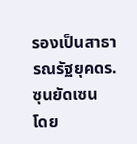รองเป็นสาธารณรัฐยุคดร.ซุนยัดเซน
โดย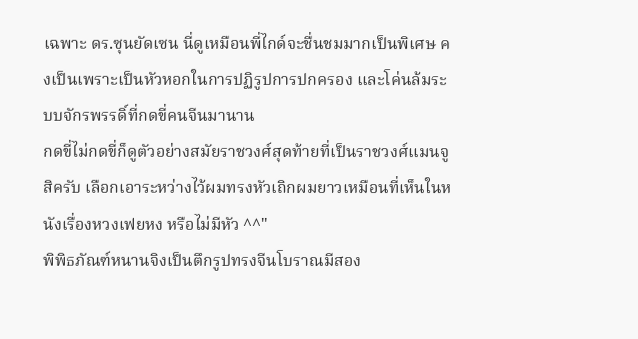เฉพาะ ดร.ซุนยัดเซน นี่ดูเหมือนพี่ไกด์จะชื่นชมมากเป็นพิเศษ คงเป็นเพราะเป็นหัวหอกในการปฏิรูปการปกครอง และโค่นล้มระบบจักรพรรดิ์ที่กดขี่คนจีนมานาน
กดขี่ไม่กดขี่ก็ดูตัวอย่างสมัยราชวงศ์สุดท้ายที่เป็นราชวงศ์แมนจูสิครับ เลือกเอาระหว่างไว้ผมทรงหัวเถิกผมยาวเหมือนที่เห็นในหนังเรื่องหวงเฟยหง หรือไม่มีหัว ^^"
พิพิธภัณฑ์หนานจิงเป็นตึกรูปทรงจีนโบราณมีสอง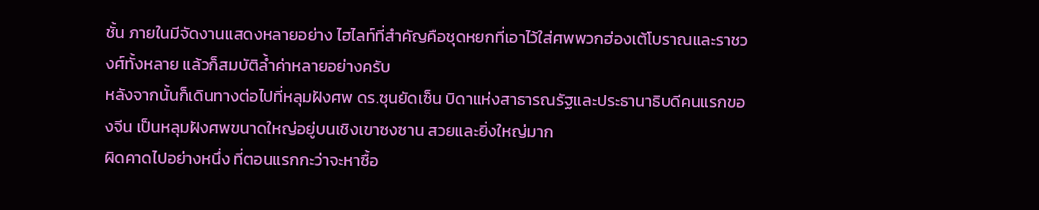ชั้น ภายในมีจัดงานแสดงหลายอย่าง ไฮไลท์ที่สำคัญคือชุดหยกที่เอาไว้ใส่ศพพวกฮ่องเต้โบราณและราชวงศ์ทั้งหลาย แล้วก็สมบัติล้ำค่าหลายอย่างครับ
หลังจากนั้นก็เดินทางต่อไปที่หลุมฝังศพ ดร.ซุนยัดเซ็น บิดาแห่งสาธารณรัฐและประธานาธิบดีคนแรกของจีน เป็นหลุมฝังศพขนาดใหญ่อยู่บนเชิงเขาซงซาน สวยและยิ่งใหญ่มาก
ผิดคาดไปอย่างหนึ่ง ที่ตอนแรกกะว่าจะหาซื้อ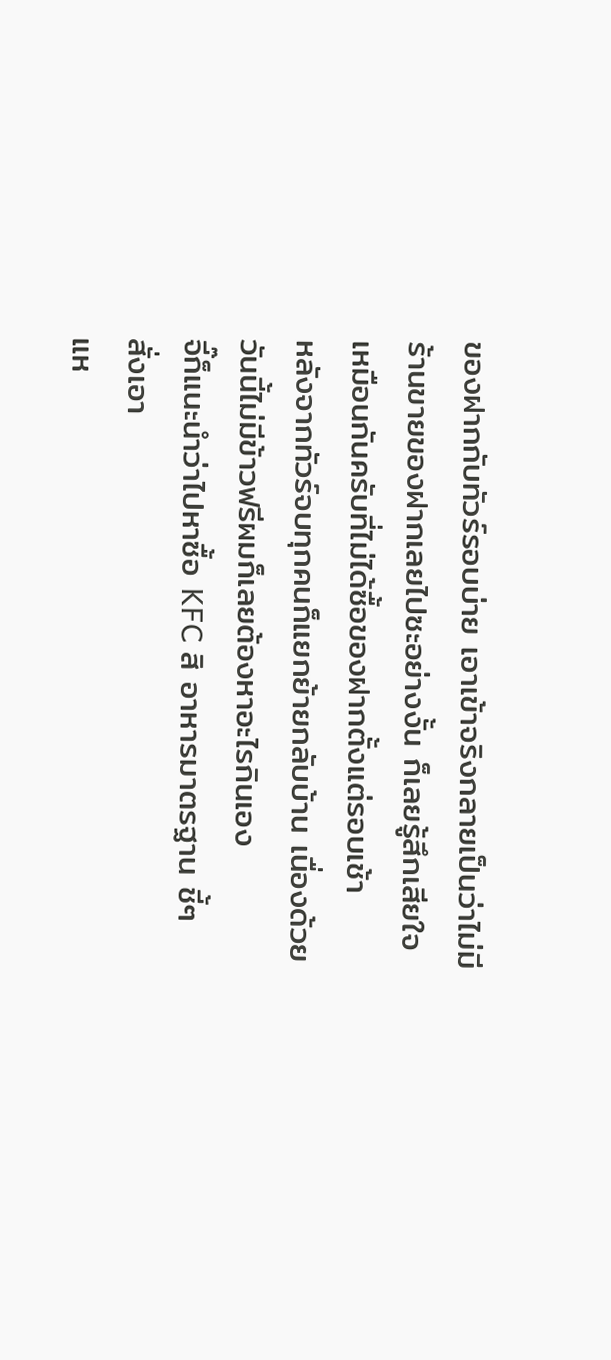ของฝากกับทัวร์รอบบ่าย เอาเข้าจริงกลายเป็นว่าไม่มีร้านขายของฝากเลยไปซะอย่างงั้น ก็เลยรู้สึกเสียใจเหมือนกันครับที่ไม่ได้ซื้อของฝากตั้งแต่รอบเช้า
หลังจากทัวร์จบทุกคนก็แยกย้ายกลับบ้าน เนื่องด้วยวันนี้ไม่มีข้าวฟรีผมก็เลยต้องหาอะไรกินเอง
จี๊ก็แนะนำว่าไปหาซื้อ KFC สิ อาหารมาตรฐาน ชี้ๆ สั่งเอา
แห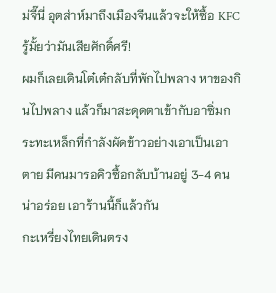ม่จี๊นี่ อุตส่าห์มาถึงเมืองจีนแล้วจะให้ซื้อ KFC รู้มั้ยว่ามันเสียศักดิ์ศรี!
ผมก็เลยเดินโต๋เต๋กลับที่พักไปพลาง หาของกินไปพลาง แล้วก็มาสะดุดตาเข้ากับอาซิ่มกระทะเหล็กที่กำลังผัดข้าวอย่างเอาเป็นเอาตาย มีคนมารอคิวซื้อกลับบ้านอยู่ 3-4 คน
น่าอร่อย เอาร้านนี้ก็แล้วกัน
กะเหรี่ยงไทยเดินตรง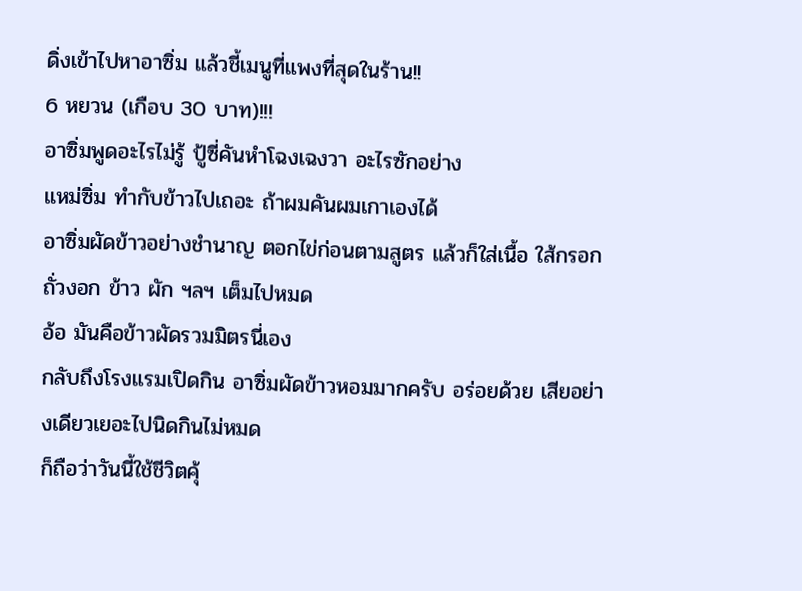ดิ่งเข้าไปหาอาซิ่ม แล้วชี้เมนูที่แพงที่สุดในร้าน!!
6 หยวน (เกือบ 30 บาท)!!!
อาซิ่มพูดอะไรไม่รู้ ปู้ซี่คันหำโฉงเฉงวา อะไรซักอย่าง
แหม่ซิ่ม ทำกับข้าวไปเถอะ ถ้าผมคันผมเกาเองได้
อาซิ่มผัดข้าวอย่างชำนาญ ตอกไข่ก่อนตามสูตร แล้วก็ใส่เนื้อ ใส้กรอก ถั่วงอก ข้าว ผัก ฯลฯ เต็มไปหมด
อ้อ มันคือข้าวผัดรวมมิตรนี่เอง
กลับถึงโรงแรมเปิดกิน อาซิ่มผัดข้าวหอมมากครับ อร่อยด้วย เสียอย่างเดียวเยอะไปนิดกินไม่หมด
ก็ถือว่าวันนี้ใช้ชีวิตคุ้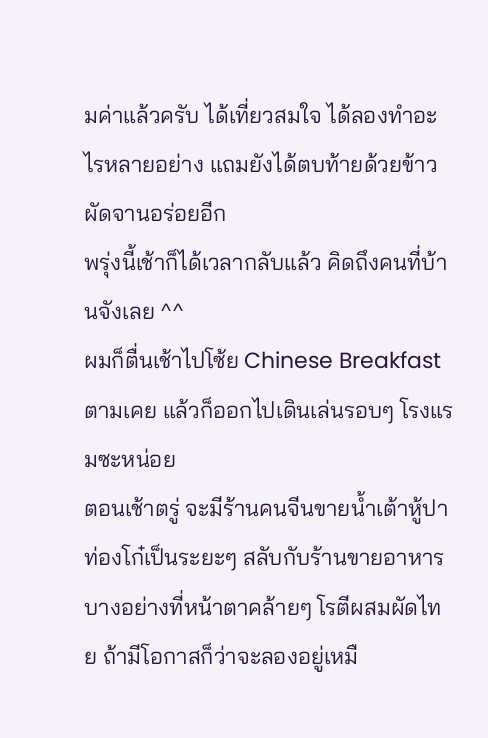มค่าแล้วครับ ได้เที่ยวสมใจ ได้ลองทำอะไรหลายอย่าง แถมยังได้ตบท้ายด้วยข้าวผัดจานอร่อยอีก
พรุ่งนี้เช้าก็ได้เวลากลับแล้ว คิดถึงคนที่บ้านจังเลย ^^
ผมก็ตื่นเช้าไปโซ้ย Chinese Breakfast ตามเคย แล้วก็ออกไปเดินเล่นรอบๆ โรงแรมซะหน่อย
ตอนเช้าตรู่ จะมีร้านคนจีนขายน้ำเต้าหู้ปาท่องโก๋เป็นระยะๆ สลับกับร้านขายอาหารบางอย่างที่หน้าตาคล้ายๆ โรตีผสมผัดไทย ถ้ามีโอกาสก็ว่าจะลองอยู่เหมื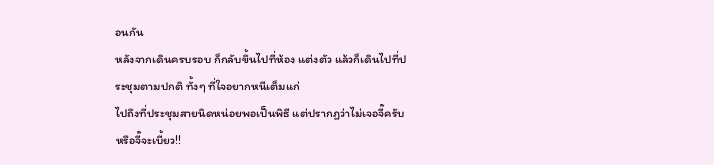อนกัน
หลังจากเดินครบรอบ ก็กลับขึ้นไปที่ห้อง แต่งตัว แล้วก็เดินไปที่ประชุมตามปกติ ทั้งๆ ที่ใจอยากหนีเต็มแก่
ไปถึงที่ประชุมสายนิดหน่อยพอเป็นพิธี แต่ปรากฏว่าไม่เจอจี๊ครับ
หรือจี๊จะเบี้ยว!!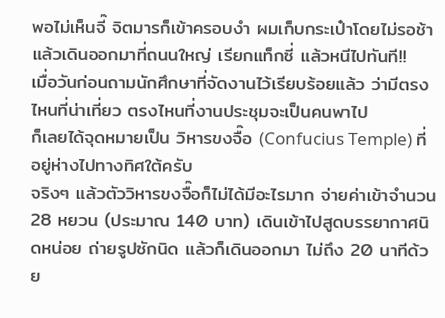พอไม่เห็นจี๊ จิตมารก็เข้าครอบงำ ผมเก็บกระเป๋าโดยไม่รอช้า แล้วเดินออกมาที่ถนนใหญ่ เรียกแท็กซี่ แล้วหนีไปทันที!!
เมื่อวันก่อนถามนักศึกษาที่จัดงานไว้เรียบร้อยแล้ว ว่ามีตรงไหนที่น่าเที่ยว ตรงไหนที่งานประชุมจะเป็นคนพาไป
ก็เลยได้จุดหมายเป็น วิหารขงจื๊อ (Confucius Temple) ที่อยู่ห่างไปทางทิศใต้ครับ
จริงๆ แล้วตัววิหารขงจื๊อก็ไม่ได้มีอะไรมาก จ่ายค่าเข้าจำนวน 28 หยวน (ประมาณ 140 บาท) เดินเข้าไปสูดบรรยากาศนิดหน่อย ถ่ายรูปซักนิด แล้วก็เดินออกมา ไม่ถึง 20 นาทีด้วย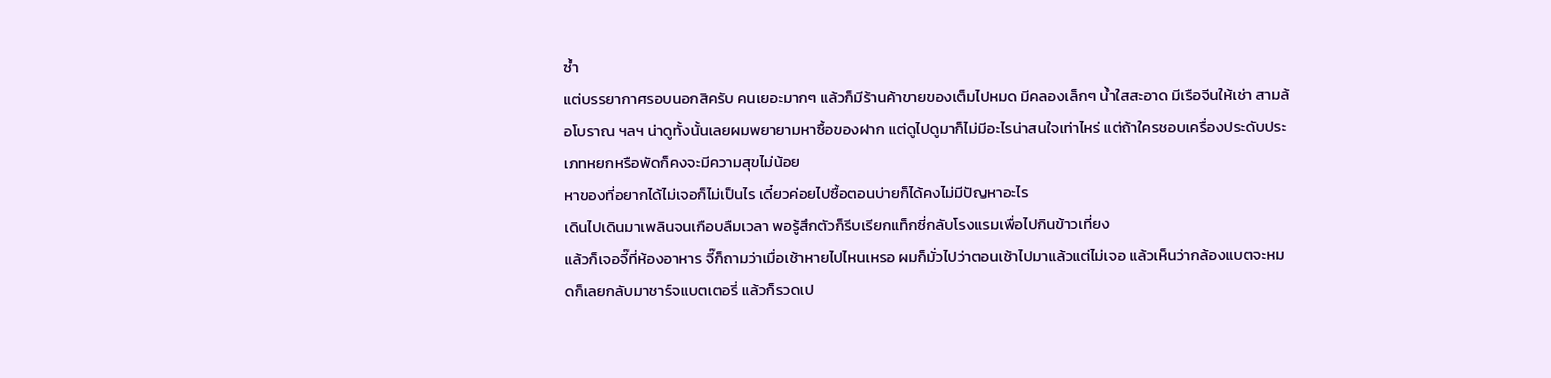ซ้ำ
แต่บรรยากาศรอบนอกสิครับ คนเยอะมากๆ แล้วก็มีร้านค้าขายของเต็มไปหมด มีคลองเล็กๆ น้ำใสสะอาด มีเรือจีนให้เช่า สามล้อโบราณ ฯลฯ น่าดูทั้งนั้นเลยผมพยายามหาซื้อของฝาก แต่ดูไปดูมาก็ไม่มีอะไรน่าสนใจเท่าไหร่ แต่ถ้าใครชอบเครื่องประดับประเภทหยกหรือพัดก็คงจะมีความสุขไม่น้อย
หาของที่อยากได้ไม่เจอก็ไม่เป็นไร เดี๋ยวค่อยไปซื้อตอนบ่ายก็ได้คงไม่มีปัญหาอะไร
เดินไปเดินมาเพลินจนเกือบลืมเวลา พอรู้สึกตัวก็รีบเรียกแท็กซี่กลับโรงแรมเพื่อไปกินข้าวเที่ยง
แล้วก็เจอจี๊ที่ห้องอาหาร จี๊ก็ถามว่าเมื่อเช้าหายไปไหนเหรอ ผมก็มั่วไปว่าตอนเช้าไปมาแล้วแต่ไม่เจอ แล้วเห็นว่ากล้องแบตจะหมดก็เลยกลับมาชาร์จแบตเตอรี่ แล้วก็รวดเป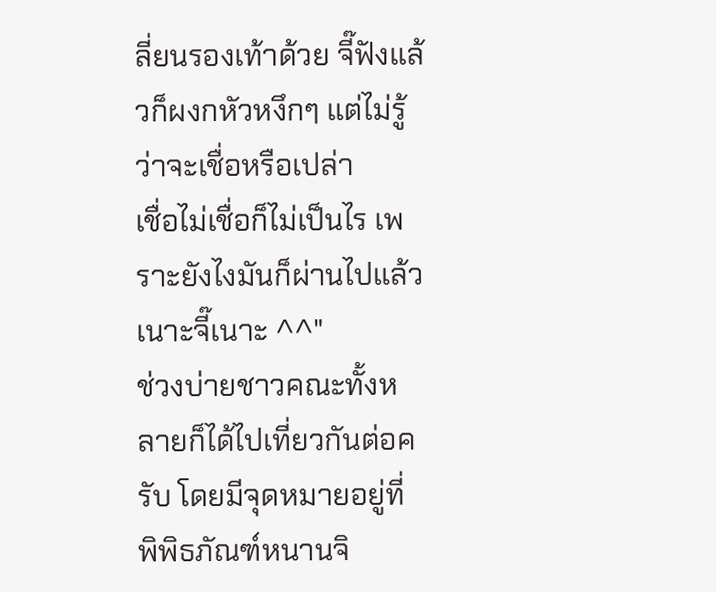ลี่ยนรองเท้าด้วย จี๊ฟังแล้วก็ผงกหัวหงึกๆ แต่ไม่รู้ว่าจะเชื่อหรือเปล่า
เชื่อไม่เชื่อก็ไม่เป็นไร เพราะยังไงมันก็ผ่านไปแล้วเนาะจี๊เนาะ ^^"
ช่วงบ่ายชาวคณะทั้งหลายก็ได้ไปเที่ยวกันต่อครับ โดยมีจุดหมายอยู่ที่ พิพิธภัณฑ์หนานจิ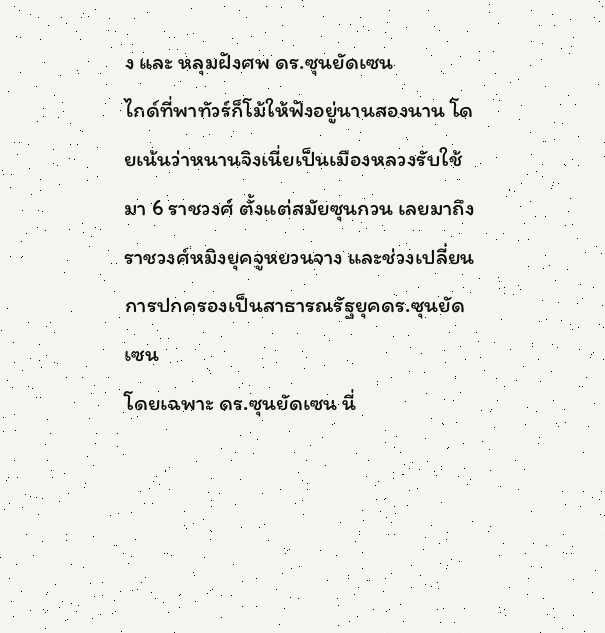ง และ หลุมฝังศพ ดร.ซุนยัดเซน
ไกด์ที่พาทัวร์ก็โม้ให้ฟังอยู่นานสองนาน โดยเน้นว่าหนานจิงเนี่ยเป็นเมืองหลวงรับใช้มา 6 ราชวงศ์ ตั้งแต่สมัยซุนกวน เลยมาถึงราชวงศ์หมิงยุคจูหยวนจาง และช่วงเปลี่ยนการปกครองเป็นสาธารณรัฐยุคดร.ซุนยัดเซน
โดยเฉพาะ ดร.ซุนยัดเซน นี่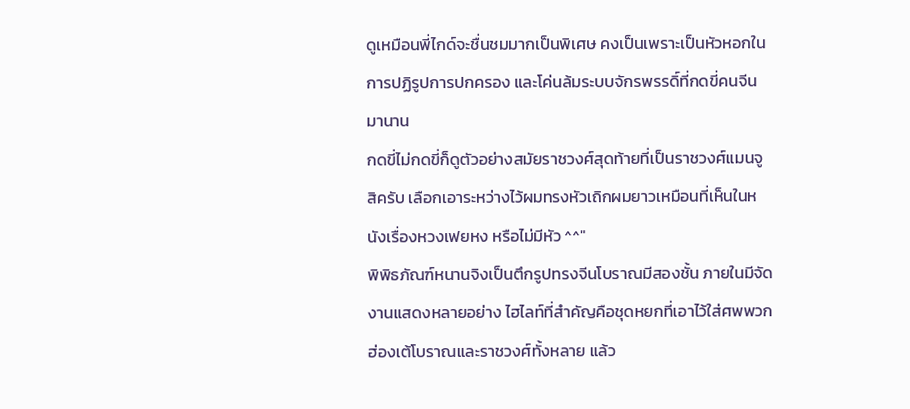ดูเหมือนพี่ไกด์จะชื่นชมมากเป็นพิเศษ คงเป็นเพราะเป็นหัวหอกในการปฏิรูปการปกครอง และโค่นล้มระบบจักรพรรดิ์ที่กดขี่คนจีนมานาน
กดขี่ไม่กดขี่ก็ดูตัวอย่างสมัยราชวงศ์สุดท้ายที่เป็นราชวงศ์แมนจูสิครับ เลือกเอาระหว่างไว้ผมทรงหัวเถิกผมยาวเหมือนที่เห็นในหนังเรื่องหวงเฟยหง หรือไม่มีหัว ^^"
พิพิธภัณฑ์หนานจิงเป็นตึกรูปทรงจีนโบราณมีสองชั้น ภายในมีจัดงานแสดงหลายอย่าง ไฮไลท์ที่สำคัญคือชุดหยกที่เอาไว้ใส่ศพพวกฮ่องเต้โบราณและราชวงศ์ทั้งหลาย แล้ว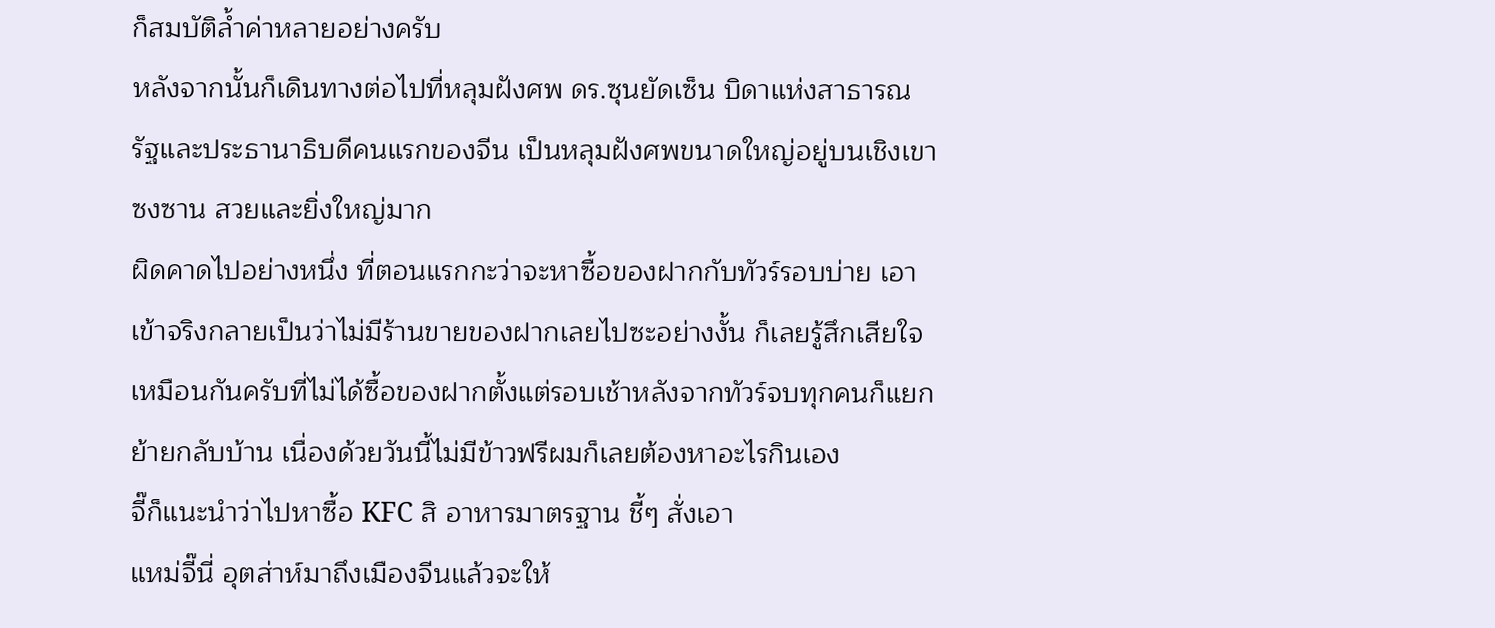ก็สมบัติล้ำค่าหลายอย่างครับ
หลังจากนั้นก็เดินทางต่อไปที่หลุมฝังศพ ดร.ซุนยัดเซ็น บิดาแห่งสาธารณรัฐและประธานาธิบดีคนแรกของจีน เป็นหลุมฝังศพขนาดใหญ่อยู่บนเชิงเขาซงซาน สวยและยิ่งใหญ่มาก
ผิดคาดไปอย่างหนึ่ง ที่ตอนแรกกะว่าจะหาซื้อของฝากกับทัวร์รอบบ่าย เอาเข้าจริงกลายเป็นว่าไม่มีร้านขายของฝากเลยไปซะอย่างงั้น ก็เลยรู้สึกเสียใจเหมือนกันครับที่ไม่ได้ซื้อของฝากตั้งแต่รอบเช้าหลังจากทัวร์จบทุกคนก็แยกย้ายกลับบ้าน เนื่องด้วยวันนี้ไม่มีข้าวฟรีผมก็เลยต้องหาอะไรกินเอง
จี๊ก็แนะนำว่าไปหาซื้อ KFC สิ อาหารมาตรฐาน ชี้ๆ สั่งเอา
แหม่จี๊นี่ อุตส่าห์มาถึงเมืองจีนแล้วจะให้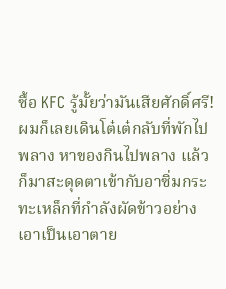ซื้อ KFC รู้มั้ยว่ามันเสียศักดิ์ศรี!
ผมก็เลยเดินโต๋เต๋กลับที่พักไปพลาง หาของกินไปพลาง แล้วก็มาสะดุดตาเข้ากับอาซิ่มกระทะเหล็กที่กำลังผัดข้าวอย่างเอาเป็นเอาตาย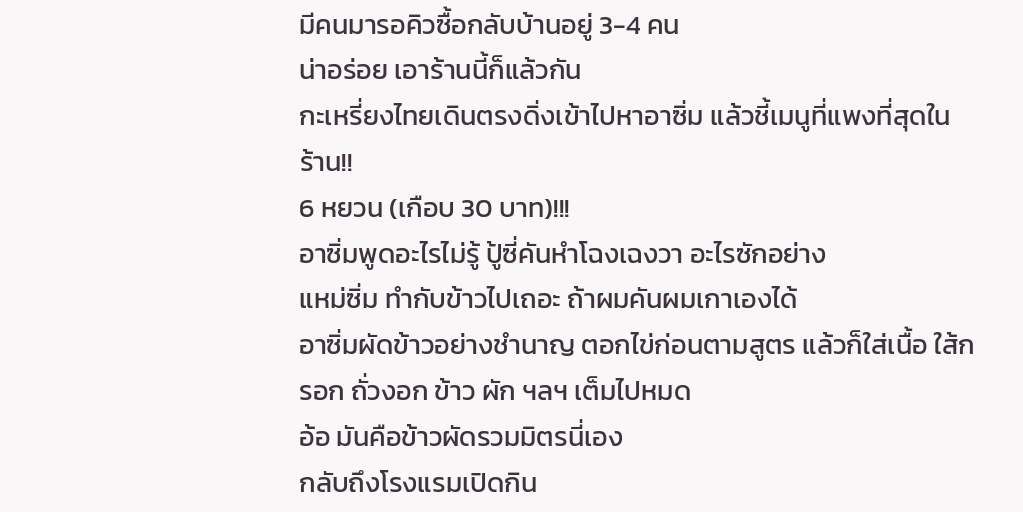มีคนมารอคิวซื้อกลับบ้านอยู่ 3-4 คน
น่าอร่อย เอาร้านนี้ก็แล้วกัน
กะเหรี่ยงไทยเดินตรงดิ่งเข้าไปหาอาซิ่ม แล้วชี้เมนูที่แพงที่สุดในร้าน!!
6 หยวน (เกือบ 30 บาท)!!!
อาซิ่มพูดอะไรไม่รู้ ปู้ซี่คันหำโฉงเฉงวา อะไรซักอย่าง
แหม่ซิ่ม ทำกับข้าวไปเถอะ ถ้าผมคันผมเกาเองได้
อาซิ่มผัดข้าวอย่างชำนาญ ตอกไข่ก่อนตามสูตร แล้วก็ใส่เนื้อ ใส้กรอก ถั่วงอก ข้าว ผัก ฯลฯ เต็มไปหมด
อ้อ มันคือข้าวผัดรวมมิตรนี่เอง
กลับถึงโรงแรมเปิดกิน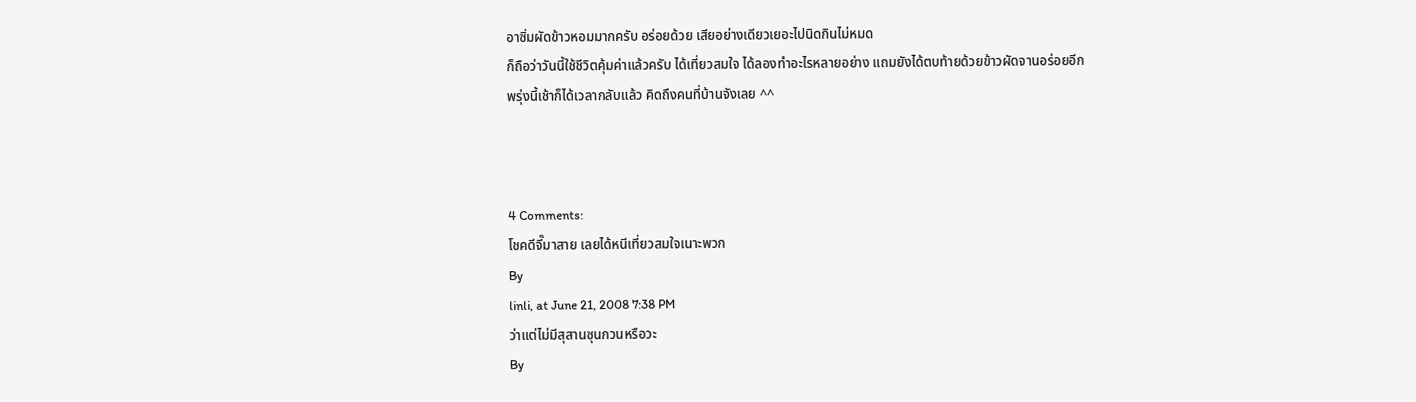อาซิ่มผัดข้าวหอมมากครับ อร่อยด้วย เสียอย่างเดียวเยอะไปนิดกินไม่หมด
ก็ถือว่าวันนี้ใช้ชีวิตคุ้มค่าแล้วครับ ได้เที่ยวสมใจ ได้ลองทำอะไรหลายอย่าง แถมยังได้ตบท้ายด้วยข้าวผัดจานอร่อยอีก
พรุ่งนี้เช้าก็ได้เวลากลับแล้ว คิดถึงคนที่บ้านจังเลย ^^



4 Comments:
โชคดีจี๊มาสาย เลยได้หนีเที่ยวสมใจเนาะพวก
By
linli, at June 21, 2008 7:38 PM
ว่าแต่ไม่มีสุสานซุนกวนหรือวะ
By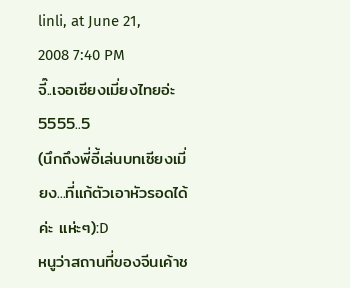linli, at June 21, 2008 7:40 PM
จี๊..เจอเซียงเมี่ยงไทยอ่ะ 5555..5
(นึกถึงพี่อี้เล่นบทเซียงเมี่ยง...ที่แก้ตัวเอาหัวรอดได้ค่ะ แห่ะๆ):D
หนูว่าสถานที่ของจีนเค้าช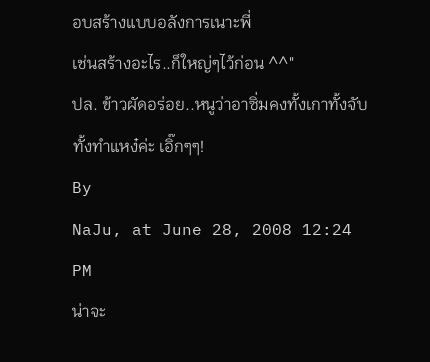อบสร้างแบบอลังการเนาะพี่
เช่นสร้างอะไร..ก็ใหญ่ๆไว้ก่อน ^^"
ปล. ข้าวผัดอร่อย..หนูว่าอาซิ่มคงทั้งเกาทั้งจับทั้งทำแหง๋ค่ะ เอิ๊กๆๆ!
By
NaJu, at June 28, 2008 12:24 PM
น่าจะ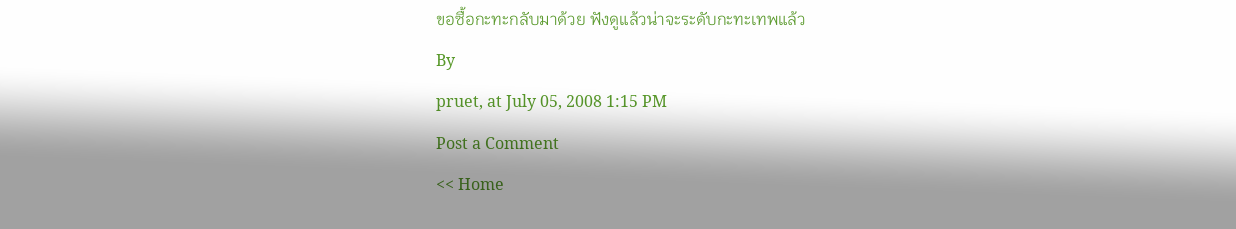ขอซื้อกะทะกลับมาด้วย ฟังดูแล้วน่าจะระดับกะทะเทพแล้ว
By
pruet, at July 05, 2008 1:15 PM
Post a Comment
<< Home